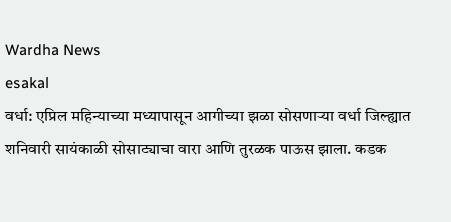Wardha News
esakal
वर्धा: एप्रिल महिन्याच्या मध्यापासून आगीच्या झळा सोसणाऱ्या वर्धा जिल्ह्यात शनिवारी सायंकाळी सोसाट्याचा वारा आणि तुरळक पाऊस झाला. कडक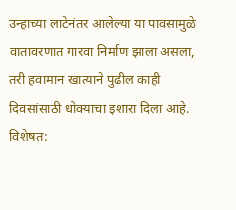उन्हाच्या लाटेनंतर आलेल्या या पावसामुळे वातावरणात गारवा निर्माण झाला असला, तरी हवामान खात्याने पुढील काही दिवसांसाठी धोक्याचा इशारा दिला आहे. विशेषत: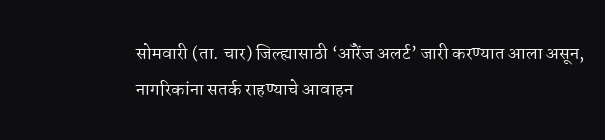सोमवारी (ता. चार) जिल्ह्यासाठी ‘ऑरेंज अलर्ट’ जारी करण्यात आला असून, नागरिकांना सतर्क राहण्याचे आवाहन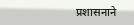प्रशासनाने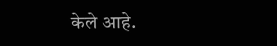केले आहे.